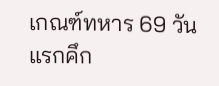เกณฑ์ทหาร 69 วันแรกคึก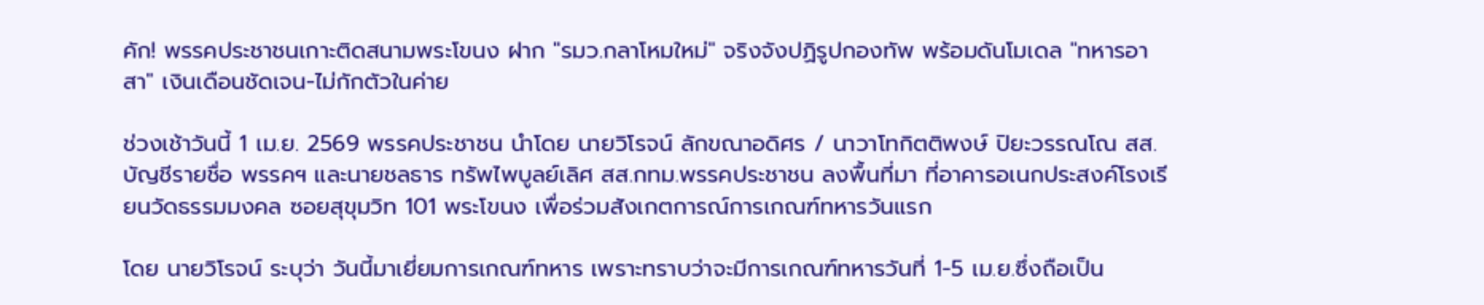คัก! พรรคประชาชนเกาะติดสนามพระโขนง ฝาก "รมว.กลาโหมใหม่" จริงจังปฏิรูปกองทัพ พร้อมดันโมเดล "ทหารอาสา" เงินเดือนชัดเจน-ไม่กักตัวในค่าย

ช่วงเช้าวันนี้ 1 เม.ย. 2569 พรรคประชาชน นำโดย นายวิโรจน์ ลักขณาอดิศร / นาวาโทกิตติพงษ์ ปิยะวรรณโณ สส.บัญชีรายชื่อ พรรคฯ และนายชลธาร ทรัพไพบูลย์เลิศ สส.กทม.พรรคประชาชน ลงพื้นที่มา ที่อาคารอเนกประสงค์โรงเรียนวัดธรรมมงคล ซอยสุขุมวิท 101 พระโขนง เพื่อร่วมสังเกตการณ์การเกณฑ์ทหารวันแรก

โดย นายวิโรจน์ ระบุว่า วันนี้มาเยี่ยมการเกณฑ์ทหาร เพราะทราบว่าจะมีการเกณฑ์ทหารวันที่ 1-5 เม.ย.ซึ่งถือเป็น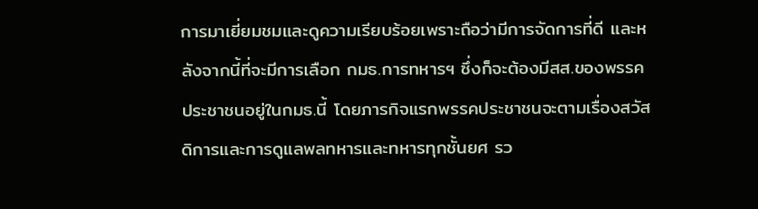การมาเยี่ยมชมและดูความเรียบร้อยเพราะถือว่ามีการจัดการที่ดี และหลังจากนี้ที่จะมีการเลือก กมธ.การทหารฯ ซึ่งก็จะต้องมีสส.ของพรรคประชาชนอยู่ในกมธ.นี้ โดยภารกิจแรกพรรคประชาชนจะตามเรื่องสวัสดิการและการดูแลพลทหารและทหารทุกชั้นยศ รว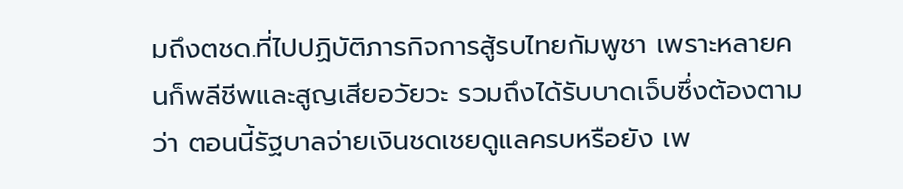มถึงตชด.ที่ไปปฏิบัติภารกิจการสู้รบไทยกัมพูชา เพราะหลายคนก็พลีชีพและสูญเสียอวัยวะ รวมถึงได้รับบาดเจ็บซึ่งต้องตามว่า ตอนนี้รัฐบาลจ่ายเงินชดเชยดูแลครบหรือยัง เพ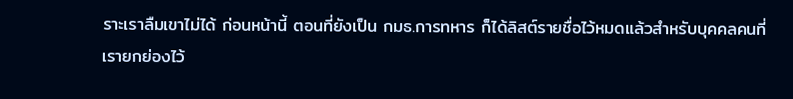ราะเราลืมเขาไม่ได้ ก่อนหน้านี้ ตอนที่ยังเป็น กมธ.การทหาร ก็ได้ลิสต์รายชื่อไว้หมดแล้วสำหรับบุคคลคนที่เรายกย่องไว้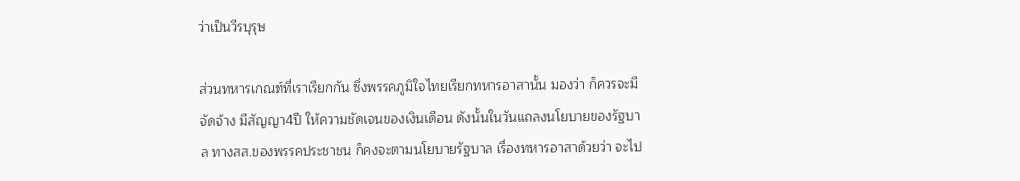ว่าเป็นวีรบุรุษ

ส่วนทหารเกณฑ์ที่เราเรียกกัน ซึ่งพรรคภูมิใจไทยเรียกทหารอาสานั้น มองว่า ก็ควรจะมีจัดจ้าง มีสัญญา4ปี ให้ความชัดเจนของเงินเดือน ดังนั้นในวันแถลงนโยบายของรัฐบาล ทางสส.ของพรรคประชาชน ก็คงจะตามนโยบายรัฐบาล เรื่องทหารอาสาด้วยว่า จะไป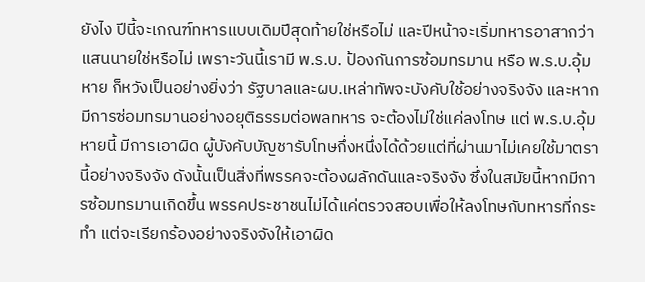ยังไง ปีนี้จะเกณฑ์ทหารแบบเดิมปีสุดท้ายใช่หรือไม่ และปีหน้าจะเริ่มทหารอาสากว่าแสนนายใช่หรือไม่ เพราะวันนี้เรามี พ.ร.บ. ป้องกันการซ้อมทรมาน หรือ พ.ร.บ.อุ้มหาย ก็หวังเป็นอย่างยิ่งว่า รัฐบาลและผบ.เหล่าทัพจะบังคับใช้อย่างจริงจัง และหากมีการซ่อมทรมานอย่างอยุติธรรมต่อพลทหาร จะต้องไม่ใช่แค่ลงโทษ แต่ พ.ร.บ.อุ้มหายนี้ มีการเอาผิด ผู้บังคับบัญชารับโทษกึ่งหนึ่งได้ด้วยแต่ที่ผ่านมาไม่เคยใช้มาตรานี้อย่างจริงจัง ดังนั้นเป็นสิ่งที่พรรคจะต้องผลักดันและจริงจัง ซึ่งในสมัยนี้หากมีการซ้อมทรมานเกิดขึ้น พรรคประชาชนไม่ได้แค่ตรวจสอบเพื่อให้ลงโทษกับทหารที่กระทำ แต่จะเรียกร้องอย่างจริงจังให้เอาผิด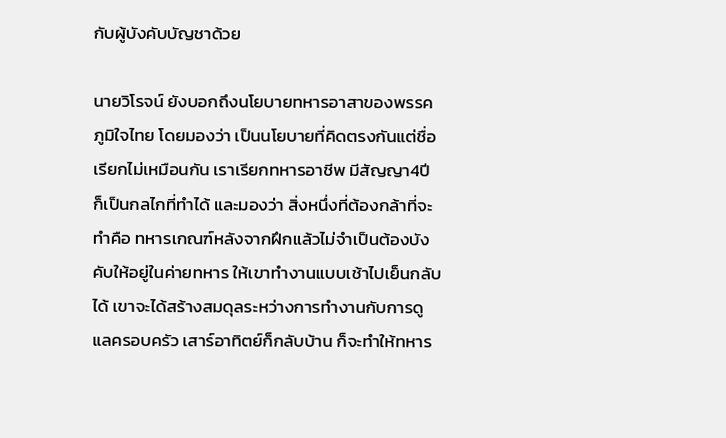กับผู้บังคับบัญชาด้วย

นายวิโรจน์ ยังบอกถึงนโยบายทหารอาสาของพรรคภูมิใจไทย โดยมองว่า เป็นนโยบายที่คิดตรงกันแต่ชื่อเรียกไม่เหมือนกัน เราเรียกทหารอาชีพ มีสัญญา4ปี ก็เป็นกลไกที่ทำได้ และมองว่า สิ่งหนึ่งที่ต้องกล้าที่จะทำคือ ทหารเกณฑ์หลังจากฝึกแล้วไม่จำเป็นต้องบังคับให้อยู่ในค่ายทหาร ให้เขาทำงานแบบเช้าไปเย็นกลับได้ เขาจะได้สร้างสมดุลระหว่างการทำงานกับการดูแลครอบครัว เสาร์อาทิตย์ก็กลับบ้าน ก็จะทำให้ทหาร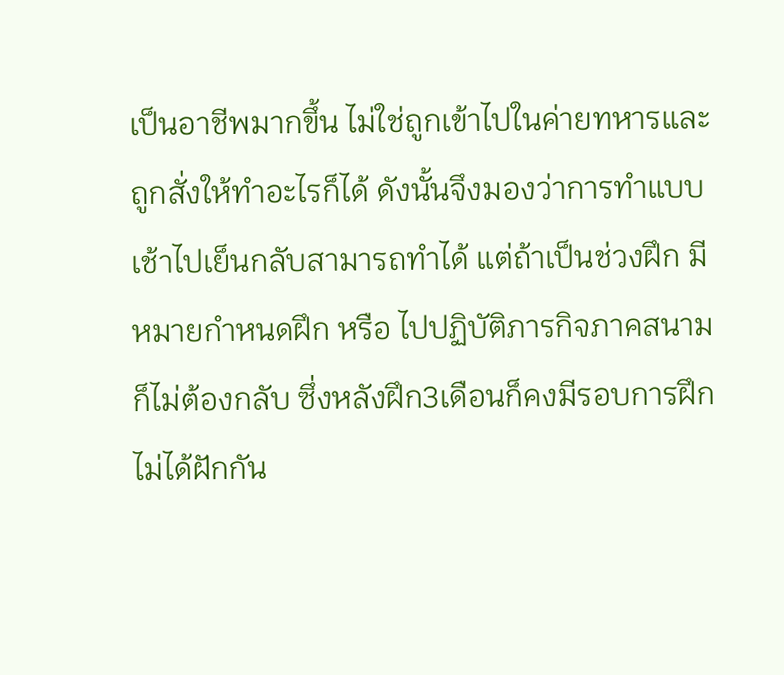เป็นอาชีพมากขึ้น ไม่ใช่ถูกเข้าไปในค่ายทหารและถูกสั่งให้ทำอะไรก็ได้ ดังนั้นจึงมองว่าการทำแบบเช้าไปเย็นกลับสามารถทำได้ แต่ถ้าเป็นช่วงฝึก มีหมายกำหนดฝึก หรือ ไปปฏิบัติภารกิจภาคสนามก็ไม่ต้องกลับ ซึ่งหลังฝึก3เดือนก็คงมีรอบการฝึก ไม่ได้ฝักกัน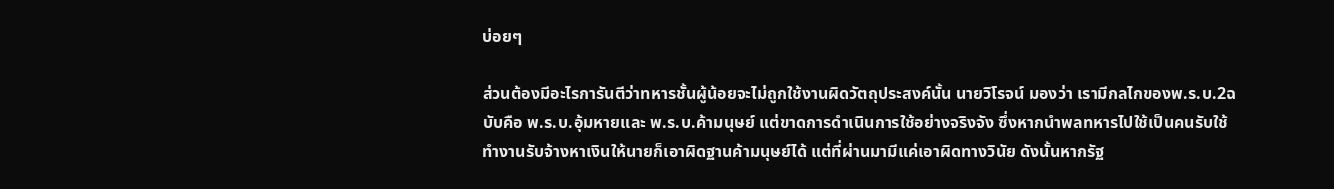บ่อยๆ

ส่วนต้องมีอะไรการันตีว่าทหารชั้นผู้น้อยจะไม่ถูกใช้งานผิดวัตถุประสงค์นั้น นายวิโรจน์ มองว่า เรามีกลไกของพ.ร.บ.2ฉบับคือ พ.ร.บ.อุ้มหายและ พ.ร.บ.ค้ามนุษย์ แต่ขาดการดำเนินการใช้อย่างจริงจัง ซึ่งหากนำพลทหารไปใช้เป็นคนรับใช้ ทำงานรับจ้างหาเงินให้นายก็เอาผิดฐานค้ามนุษย์ได้ แต่ที่ผ่านมามีแค่เอาผิดทางวินัย ดังนั้นหากรัฐ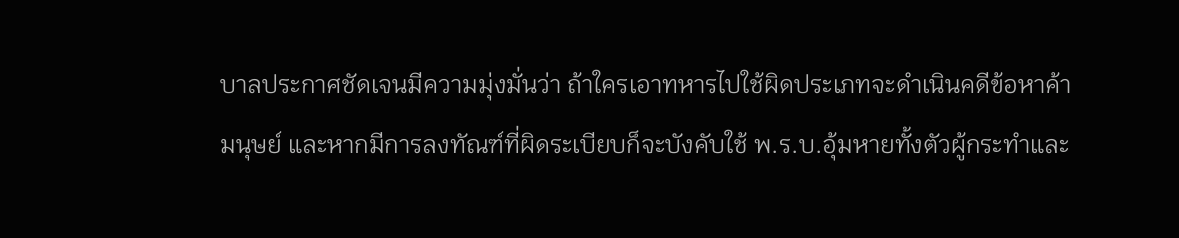บาลประกาศชัดเจนมีความมุ่งมั่นว่า ถ้าใครเอาทหารไปใช้ผิดประเภทจะดำเนินคดีข้อหาค้ามนุษย์ และหากมีการลงทัณฑ์ที่ผิดระเบียบก็จะบังคับใช้ พ.ร.บ.อุ้มหายทั้งตัวผู้กระทำและ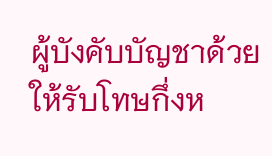ผู้บังคับบัญชาด้วยให้รับโทษกึ่งห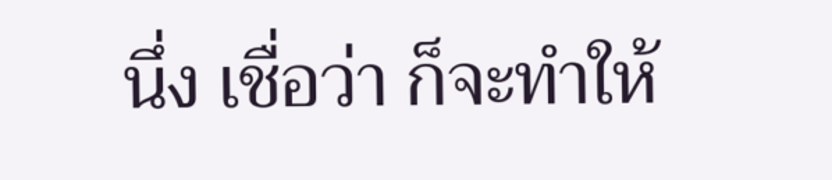นึ่ง เชื่อว่า ก็จะทำให้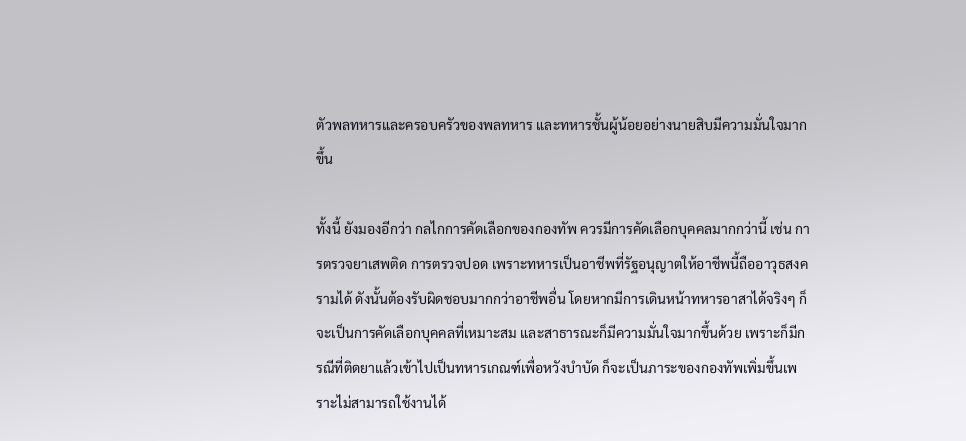ตัวพลทหารและครอบครัวของพลทหาร และทหารชั้นผู้น้อยอย่างนายสิบมีความมั่นใจมากขึ้น

ทั้งนี้ ยังมองอีกว่า กลไกการคัดเลือกของกองทัพ ควรมีการคัดเลือกบุคคลมากกว่านี้ เช่น การตรวจยาเสพติด การตรวจปอด เพราะทหารเป็นอาชีพที่รัฐอนุญาตให้อาชีพนี้ถืออาวุธสงครามได้ ดังนั้นต้องรับผิดชอบมากกว่าอาชีพอื่น โดยหากมีการเดินหน้าทหารอาสาได้จริงๆ ก็จะเป็นการคัดเลือกบุคคลที่เหมาะสม และสาธารณะก็มีความมั่นใจมากขึ้นด้วย เพราะก็มีกรณีที่ติดยาแล้วเข้าไปเป็นทหารเกณฑ์เพื่อหวังบำบัด ก็จะเป็นภาระของกองทัพเพิ่มขึ้นเพราะไม่สามารถใช้งานได้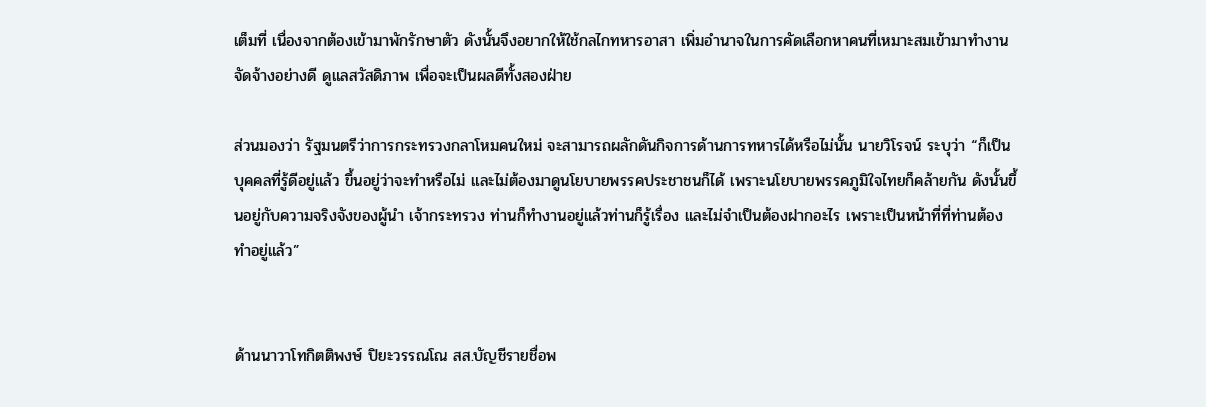เต็มที่ เนื่องจากต้องเข้ามาพักรักษาตัว ดังนั้นจึงอยากให้ใช้กลไกทหารอาสา เพิ่มอำนาจในการคัดเลือกหาคนที่เหมาะสมเข้ามาทำงาน จัดจ้างอย่างดี ดูแลสวัสดิภาพ เพื่อจะเป็นผลดีทั้งสองฝ่าย

ส่วนมองว่า รัฐมนตรีว่าการกระทรวงกลาโหมคนใหม่ จะสามารถผลักดันกิจการด้านการทหารได้หรือไม่นั้น นายวิโรจน์ ระบุว่า “ก็เป็นบุคคลที่รู้ดีอยู่แล้ว ขึ้นอยู่ว่าจะทำหรือไม่ และไม่ต้องมาดูนโยบายพรรคประชาชนก็ได้ เพราะนโยบายพรรคภูมิใจไทยก็คล้ายกัน ดังนั้นขึ้นอยู่กับความจริงจังของผู้นำ เจ้ากระทรวง ท่านก็ทำงานอยู่แล้วท่านก็รู้เรื่อง และไม่จำเป็นต้องฝากอะไร เพราะเป็นหน้าที่ที่ท่านต้องทำอยู่แล้ว”


ด้านนาวาโทกิตติพงษ์ ปิยะวรรณโณ สส.บัญชีรายชื่อพ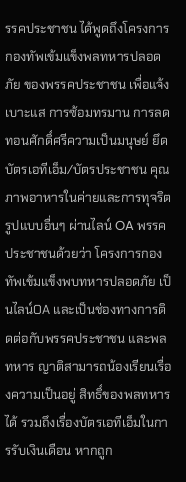รรคประชาชน ได้พูดถึงโครงการกองทัพเข้มแข็งพลทหารปลอดภัย ของพรรคประชาชน เพื่อแจ้งเบาะแส การซ้อมทรมาน การลดทอนศักดิ์ศรีความเป็นมนุษย์ ยึดบัตรเอทีเอ็ม/บัตรประชาชน คุณภาพอาหารในค่ายและการทุจริตรูปแบบอื่นๆ ผ่านไลน์ OA พรรคประชาชนด้วยว่า โครงการกองทัพเข้มแข็งพบทหารปลอดภัย เป็นไลน์OA และเป็นช่องทางการติดต่อกับพรรคประชาชน และพลทหาร ญาติสามารถน้องเรียนเรื่องความเป็นอยู่ สิทธิ์ของพลทหารได้ รวมถึงเรื่องบัตรเอทีเอ็มในการรับเงินเดือน หากถูก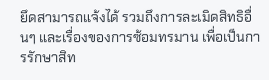ยึดสามารถแจ้งได้ รวมถึงการละเมิดสิทธิอื่นๆ และเรื่องของการซ้อมทรมาน เพื่อเป็นการรักษาสิท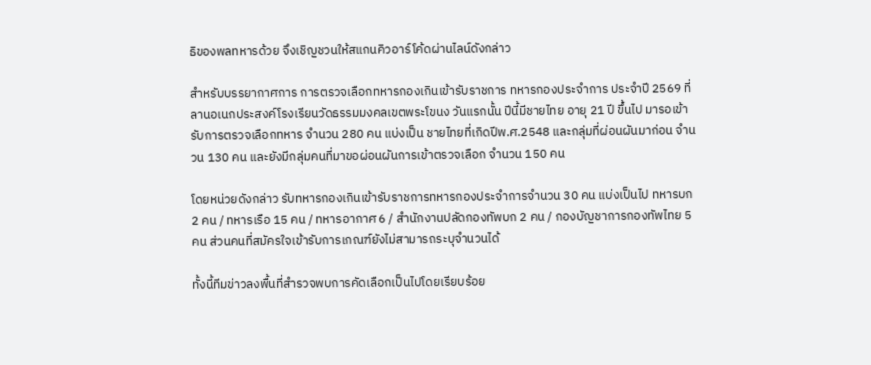ธิของพลทหารด้วย จึงเชิญชวนให้สแกนคิวอาร์โค้ดผ่านไลน์ดังกล่าว

สำหรับบรรยากาศการ การตรวจเลือกทหารกองเกินเข้ารับราชการ ทหารกองประจำการ ประจำปี 2569 ที่ ลานอเนกประสงค์โรงเรียนวัดธรรมมงคลเขตพระโขนง วันแรกนั้น ปีนี้มีชายไทย อายุ 21 ปี ขึ้นไป มารอเข้ารับการตรวจเลือกทหาร จำนวน 280 คน แบ่งเป็น ชายไทยที่เกิดปีพ.ศ.2548 และกลุ่มที่ผ่อนผันมาก่อน จำนวน 130 คน และยังมีกลุ่มคนที่มาขอผ่อนผันการเข้าตรวจเลือก จำนวน 150 คน

โดยหน่วยดังกล่าว รับทหารกองเกินเข้ารับราชการทหารกองประจำการจำนวน 30 คน แบ่งเป็นไป ทหารบก 2 คน / ทหารเรือ 15 คน / ทหารอากาศ 6 / สำนักงานปลัดกองทัพบก 2 คน / กองบัญชาการกองทัพไทย 5 คน ส่วนคนที่สมัครใจเข้ารับการเกณฑ์ยังไม่สามารถระบุจำนวนได้

ทั้งนี้ทีมข่าวลงพื้นที่สำรวจพบการคัดเลือกเป็นไปโดยเรียบร้อย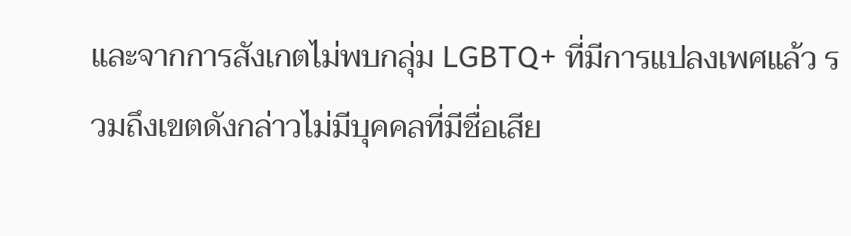และจากการสังเกตไม่พบกลุ่ม LGBTQ+ ที่มีการแปลงเพศแล้ว รวมถึงเขตดังกล่าวไม่มีบุคคลที่มีชื่อเสีย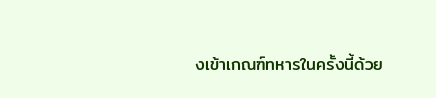งเข้าเกณฑ์ทหารในครั้งนี้ด้วย